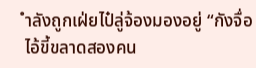ำลังถูกเฝ่ยไป๋ลู่จ้องมองอยู่ “กังจื่อ ไอ้ขี้ขลาดสองคน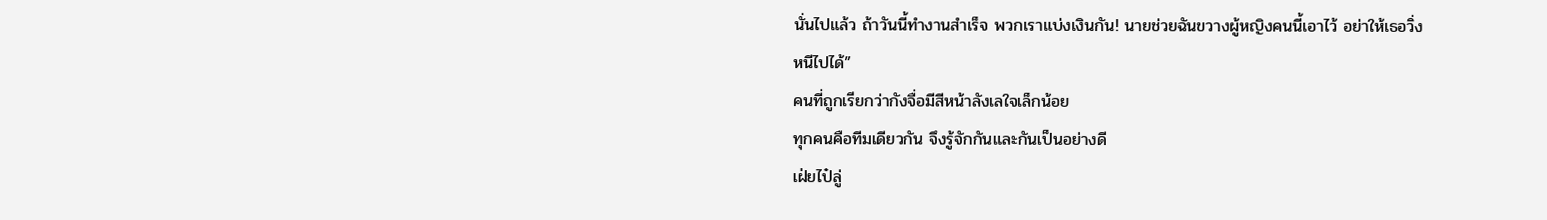นั่นไปแล้ว ถ้าวันนี้ทำงานสำเร็จ พวกเราแบ่งเงินกัน! นายช่วยฉันขวางผู้หญิงคนนี้เอาไว้ อย่าให้เธอวิ่งหนีไปได้”
คนที่ถูกเรียกว่ากังจื่อมีสีหน้าลังเลใจเล็กน้อย
ทุกคนคือทีมเดียวกัน จึงรู้จักกันและกันเป็นอย่างดี
เฝ่ยไป๋ลู่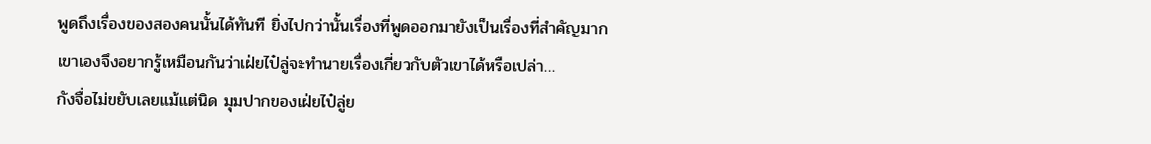พูดถึงเรื่องของสองคนนั้นได้ทันที ยิ่งไปกว่านั้นเรื่องที่พูดออกมายังเป็นเรื่องที่สำคัญมาก
เขาเองจึงอยากรู้เหมือนกันว่าเฝ่ยไป๋ลู่จะทำนายเรื่องเกี่ยวกับตัวเขาได้หรือเปล่า…
กังจื่อไม่ขยับเลยแม้แต่นิด มุมปากของเฝ่ยไป๋ลู่ย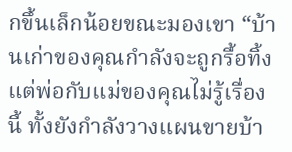กขึ้นเล็กน้อยขณะมองเขา “บ้านเก่าของคุณกำลังจะถูกรื้อทิ้ง แต่พ่อกับแม่ของคุณไม่รู้เรื่องนี้ ทั้งยังกำลังวางแผนขายบ้า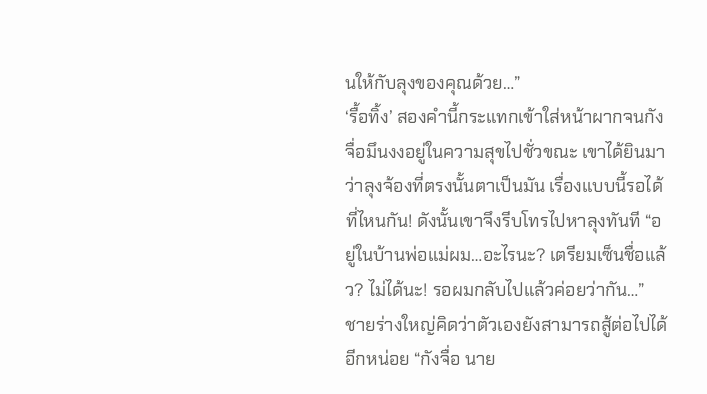นให้กับลุงของคุณด้วย…”
‘รื้อทิ้ง’ สองคำนี้กระแทกเข้าใส่หน้าผากจนกังจื่อมึนงงอยู่ในความสุขไปชั่วขณะ เขาได้ยินมาว่าลุงจ้องที่ตรงนั้นตาเป็นมัน เรื่องแบบนี้รอได้ที่ไหนกัน! ดังนั้นเขาจึงรีบโทรไปหาลุงทันที “อยู่ในบ้านพ่อแม่ผม…อะไรนะ? เตรียมเซ็นชื่อแล้ว? ไม่ได้นะ! รอผมกลับไปแล้วค่อยว่ากัน…”
ชายร่างใหญ่คิดว่าตัวเองยังสามารถสู้ต่อไปได้อีกหน่อย “กังจื่อ นาย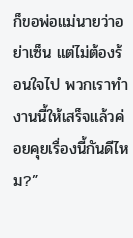ก็ขอพ่อแม่นายว่าอย่าเซ็น แต่ไม่ต้องร้อนใจไป พวกเราทำงานนี้ให้เสร็จแล้วค่อยคุยเรื่องนี้กันดีไหม?”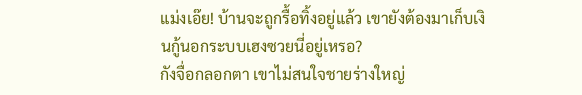แม่งเอ๊ย! บ้านจะถูกรื้อทิ้งอยู่แล้ว เขายังต้องมาเก็บเงินกู้นอกระบบเฮงซวยนี่อยู่เหรอ?
กังจื่อกลอกตา เขาไม่สนใจชายร่างใหญ่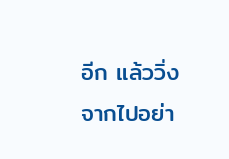อีก แล้ววิ่งจากไปอย่า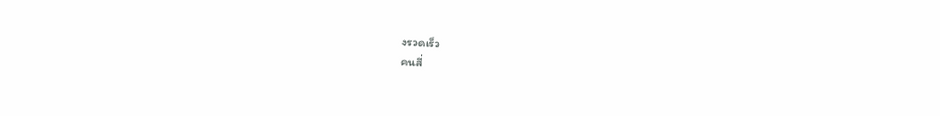งรวดเร็ว
คนสี่